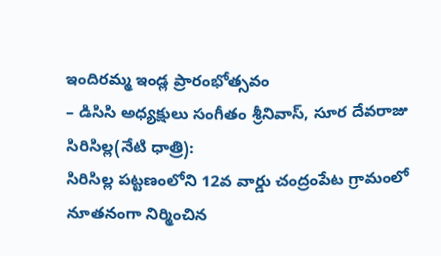ఇందిరమ్మ ఇండ్ల ప్రారంభోత్సవం
– డిసిసి అధ్యక్షులు సంగీతం శ్రీనివాస్, సూర దేవరాజు
సిరిసిల్ల(నేటి ధాత్రి):
సిరిసిల్ల పట్టణంలోని 12వ వార్డు చంద్రంపేట గ్రామంలో నూతనంగా నిర్మించిన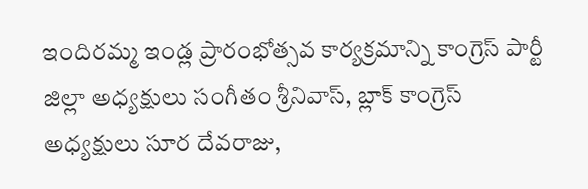ఇందిరమ్మ ఇండ్ల ప్రారంభోత్సవ కార్యక్రమాన్ని కాంగ్రెస్ పార్టీ జిల్లా అధ్యక్షులు సంగీతం శ్రీనివాస్, బ్లాక్ కాంగ్రెస్ అధ్యక్షులు సూర దేవరాజు,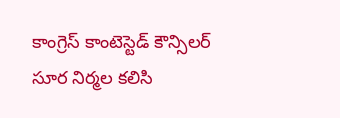కాంగ్రెస్ కాంటెస్టెడ్ కౌన్సిలర్ సూర నిర్మల కలిసి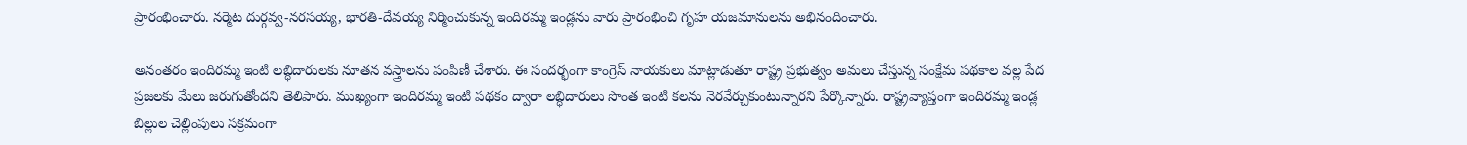ప్రారంభించారు. నర్మెట దుర్గవ్వ-నరసయ్య, భారతి-దేవయ్య నిర్మించుకున్న ఇందిరమ్మ ఇండ్లను వారు ప్రారంభించి గృహ యజమానులను అభినందించారు.

అనంతరం ఇందిరమ్మ ఇంటి లబ్ధిదారులకు నూతన వస్త్రాలను పంపిణీ చేశారు. ఈ సందర్భంగా కాంగ్రెస్ నాయకులు మాట్లాడుతూ రాష్ట్ర ప్రభుత్వం అమలు చేస్తున్న సంక్షేమ పథకాల వల్ల పేద ప్రజలకు మేలు జరుగుతోందని తెలిపారు. ముఖ్యంగా ఇందిరమ్మ ఇంటి పథకం ద్వారా లబ్ధిదారులు సొంత ఇంటి కలను నెరవేర్చుకుంటున్నారని పేర్కొన్నారు. రాష్ట్రవ్యాప్తంగా ఇందిరమ్మ ఇండ్ల బిల్లుల చెల్లింపులు సక్రమంగా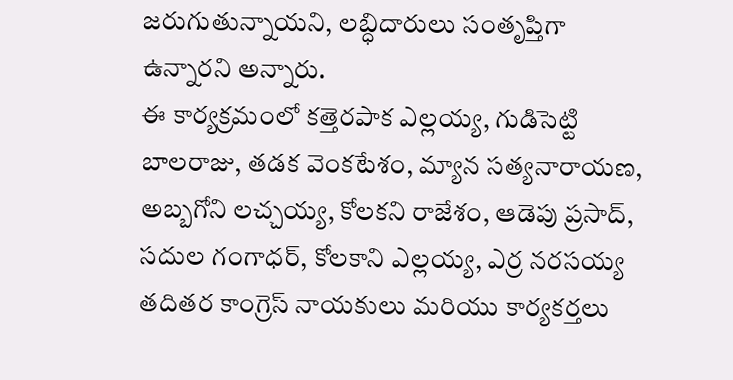జరుగుతున్నాయని, లబ్ధిదారులు సంతృప్తిగా ఉన్నారని అన్నారు.
ఈ కార్యక్రమంలో కత్తెరపాక ఎల్లయ్య, గుడిసెట్టి బాలరాజు, తడక వెంకటేశం, మ్యాన సత్యనారాయణ, అబ్బగోని లచ్చయ్య, కోలకని రాజేశం, ఆడెపు ప్రసాద్, సదుల గంగాధర్, కోలకాని ఎల్లయ్య, ఎర్ర నరసయ్య తదితర కాంగ్రెస్ నాయకులు మరియు కార్యకర్తలు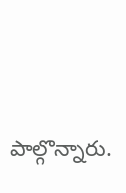పాల్గొన్నారు.